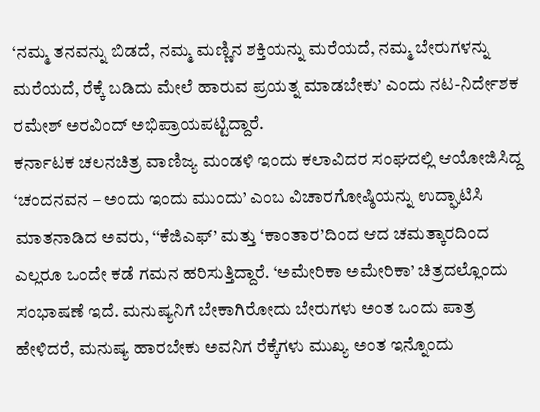‘ನಮ್ಮ ತನವನ್ನು ಬಿಡದೆ, ನಮ್ಮ ಮಣ್ಣಿನ ಶಕ್ತಿಯನ್ನು ಮರೆಯದೆ, ನಮ್ಮ ಬೇರುಗಳನ್ನು ಮರೆಯದೆ, ರೆಕ್ಕೆ ಬಡಿದು ಮೇಲೆ ಹಾರುವ ಪ್ರಯತ್ನ ಮಾಡಬೇಕು’ ಎಂದು ನಟ-ನಿರ್ದೇಶಕ ರಮೇಶ್ ಅರವಿಂದ್ ಅಭಿಪ್ರಾಯಪಟ್ಟಿದ್ದಾರೆ.
ಕರ್ನಾಟಕ ಚಲನಚಿತ್ರ ವಾಣಿಜ್ಯ ಮಂಡಳಿ ಇಂದು ಕಲಾವಿದರ ಸಂಘದಲ್ಲಿ ಆಯೋಜಿಸಿದ್ದ ‘ಚಂದನವನ – ಅಂದು ಇಂದು ಮುಂದು’ ಎಂಬ ವಿಚಾರಗೋಷ್ಠಿಯನ್ನು ಉದ್ಘಾಟಿಸಿ ಮಾತನಾಡಿದ ಅವರು, ‘‘ಕೆಜಿಎಫ್’ ಮತ್ತು ‘ಕಾಂತಾರ’ದಿಂದ ಆದ ಚಮತ್ಕಾರದಿಂದ ಎಲ್ಲರೂ ಒಂದೇ ಕಡೆ ಗಮನ ಹರಿಸುತ್ತಿದ್ದಾರೆ. ‘ಅಮೇರಿಕಾ ಅಮೇರಿಕಾ’ ಚಿತ್ರದಲ್ಲೊಂದು ಸಂಭಾಷಣೆ ಇದೆ. ಮನುಷ್ಯನಿಗೆ ಬೇಕಾಗಿರೋದು ಬೇರುಗಳು ಅಂತ ಒಂದು ಪಾತ್ರ ಹೇಳಿದರೆ, ಮನುಷ್ಯ ಹಾರಬೇಕು ಅವನಿಗ ರೆಕ್ಕೆಗಳು ಮುಖ್ಯ ಅಂತ ಇನ್ನೊಂದು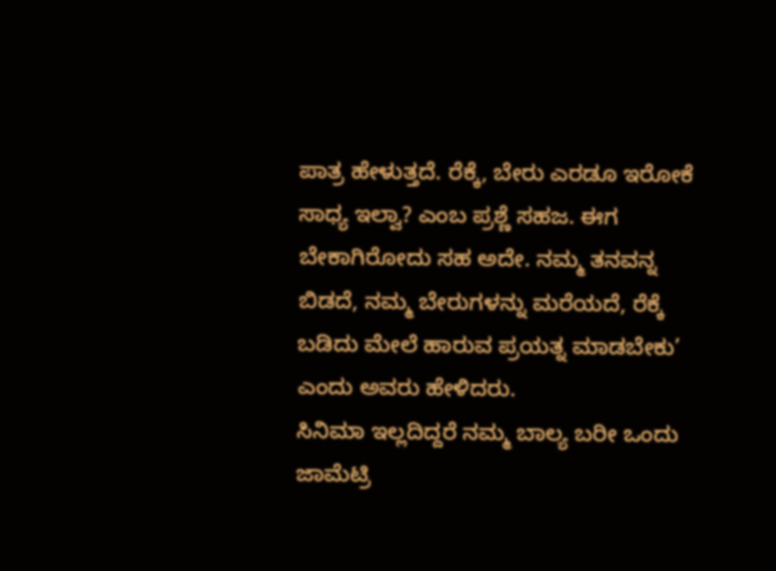ಪಾತ್ರ ಹೇಳುತ್ತದೆ. ರೆಕ್ಕೆ, ಬೇರು ಎರಡೂ ಇರೋಕೆ ಸಾಧ್ಯ ಇಲ್ವಾ? ಎಂಬ ಪ್ರಶ್ಣೆ ಸಹಜ. ಈಗ ಬೇಕಾಗಿರೋದು ಸಹ ಅದೇ. ನಮ್ಮ ತನವನ್ನ ಬಿಡದೆ, ನಮ್ಮ ಬೇರುಗಳನ್ನು ಮರೆಯದೆ, ರೆಕ್ಕೆ ಬಡಿದು ಮೇಲೆ ಹಾರುವ ಪ್ರಯತ್ನ ಮಾಡಬೇಕು’ ಎಂದು ಅವರು ಹೇಳಿದರು.
ಸಿನಿಮಾ ಇಲ್ಲದಿದ್ದರೆ ನಮ್ಮ ಬಾಲ್ಯ ಬರೀ ಒಂದು ಜಾಮೆಟ್ರಿ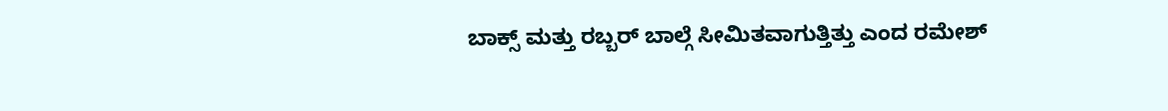ಬಾಕ್ಸ್ ಮತ್ತು ರಬ್ಬರ್ ಬಾಲ್ಗೆ ಸೀಮಿತವಾಗುತ್ತಿತ್ತು ಎಂದ ರಮೇಶ್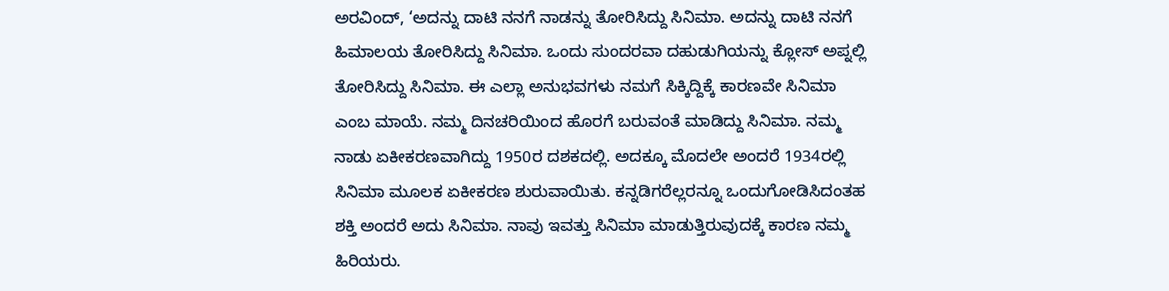ಅರವಿಂದ್, ‘ಅದನ್ನು ದಾಟಿ ನನಗೆ ನಾಡನ್ನು ತೋರಿಸಿದ್ದು ಸಿನಿಮಾ. ಅದನ್ನು ದಾಟಿ ನನಗೆ ಹಿಮಾಲಯ ತೋರಿಸಿದ್ದು ಸಿನಿಮಾ. ಒಂದು ಸುಂದರವಾ ದಹುಡುಗಿಯನ್ನು ಕ್ಲೋಸ್ ಅಪ್ನಲ್ಲಿ ತೋರಿಸಿದ್ದು ಸಿನಿಮಾ. ಈ ಎಲ್ಲಾ ಅನುಭವಗಳು ನಮಗೆ ಸಿಕ್ಕಿದ್ದಿಕ್ಕೆ ಕಾರಣವೇ ಸಿನಿಮಾ ಎಂಬ ಮಾಯೆ. ನಮ್ಮ ದಿನಚರಿಯಿಂದ ಹೊರಗೆ ಬರುವಂತೆ ಮಾಡಿದ್ದು ಸಿನಿಮಾ. ನಮ್ಮ ನಾಡು ಏಕೀಕರಣವಾಗಿದ್ದು 1950ರ ದಶಕದಲ್ಲಿ. ಅದಕ್ಕೂ ಮೊದಲೇ ಅಂದರೆ 1934ರಲ್ಲಿ ಸಿನಿಮಾ ಮೂಲಕ ಏಕೀಕರಣ ಶುರುವಾಯಿತು. ಕನ್ನಡಿಗರೆಲ್ಲರನ್ನೂ ಒಂದುಗೋಡಿಸಿದಂತಹ ಶಕ್ತಿ ಅಂದರೆ ಅದು ಸಿನಿಮಾ. ನಾವು ಇವತ್ತು ಸಿನಿಮಾ ಮಾಡುತ್ತಿರುವುದಕ್ಕೆ ಕಾರಣ ನಮ್ಮ ಹಿರಿಯರು.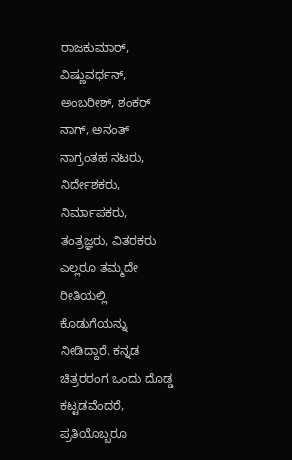ರಾಜಕುಮಾರ್, ವಿಷ್ಣುವರ್ಧನ್, ಅಂಬರೀಶ್, ಶಂಕರ್ ನಾಗ್, ಅನಂತ್ ನಾಗ್ರಂತಹ ನಟರು, ನಿರ್ದೇಶಕರು, ನಿರ್ಮಾಪಕರು, ತಂತ್ರಜ್ಞರು, ವಿತರಕರು ಎಲ್ಲರೂ ತಮ್ಮದೇ ರೀತಿಯಲ್ಲಿ ಕೊಡುಗೆಯನ್ನು ನೀಡಿದ್ದಾರೆ. ಕನ್ನಡ ಚಿತ್ರರರಂಗ ಒಂದು ದೊಡ್ಡ ಕಟ್ಟಡವೆಂದರೆ, ಪ್ರತಿಯೊಬ್ಬರೂ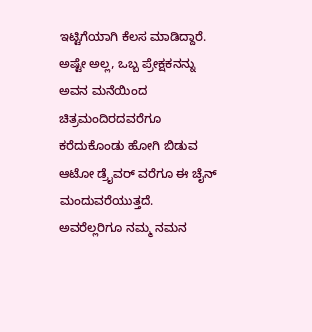ಇಟ್ಟಿಗೆಯಾಗಿ ಕೆಲಸ ಮಾಡಿದ್ದಾರೆ. ಅಷ್ಟೇ ಅಲ್ಲ, ಒಬ್ಬ ಪ್ರೇಕ್ಷಕನನ್ನು ಅವನ ಮನೆಯಿಂದ ಚಿತ್ರಮಂದಿರದವರೆಗೂ ಕರೆದುಕೊಂಡು ಹೋಗಿ ಬಿಡುವ ಆಟೋ ಡ್ರೈವರ್ ವರೆಗೂ ಈ ಚೈನ್ ಮಂದುವರೆಯುತ್ತದೆ. ಅವರೆಲ್ಲರಿಗೂ ನಮ್ಮ ನಮನ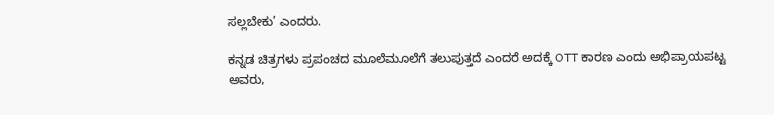ಸಲ್ಲಬೇಕು’ ಎಂದರು.

ಕನ್ನಡ ಚಿತ್ರಗಳು ಪ್ರಪಂಚದ ಮೂಲೆಮೂಲೆಗೆ ತಲುಪುತ್ತದೆ ಎಂದರೆ ಅದಕ್ಕೆ OTT ಕಾರಣ ಎಂದು ಅಭಿಪ್ರಾಯಪಟ್ಟ ಅವರು,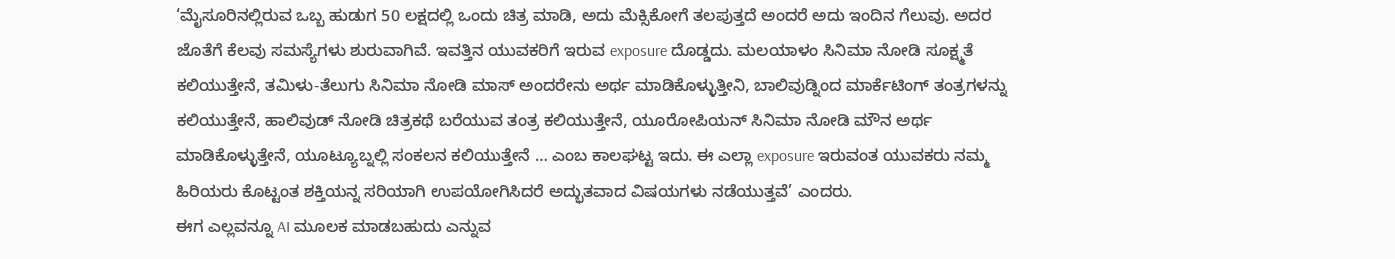‘ಮೈಸೂರಿನಲ್ಲಿರುವ ಒಬ್ಬ ಹುಡುಗ 50 ಲಕ್ಷದಲ್ಲಿ ಒಂದು ಚಿತ್ರ ಮಾಡಿ, ಅದು ಮೆಕ್ಸಿಕೋಗೆ ತಲಪುತ್ತದೆ ಅಂದರೆ ಅದು ಇಂದಿನ ಗೆಲುವು. ಅದರ ಜೊತೆಗೆ ಕೆಲವು ಸಮಸ್ಯೆಗಳು ಶುರುವಾಗಿವೆ. ಇವತ್ತಿನ ಯುವಕರಿಗೆ ಇರುವ exposure ದೊಡ್ಡದು. ಮಲಯಾಳಂ ಸಿನಿಮಾ ನೋಡಿ ಸೂಕ್ಷ್ಮತೆ ಕಲಿಯುತ್ತೇನೆ, ತಮಿಳು-ತೆಲುಗು ಸಿನಿಮಾ ನೋಡಿ ಮಾಸ್ ಅಂದರೇನು ಅರ್ಥ ಮಾಡಿಕೊಳ್ಳುತ್ತೀನಿ, ಬಾಲಿವುಡ್ನಿಂದ ಮಾರ್ಕೆಟಿಂಗ್ ತಂತ್ರಗಳನ್ನು ಕಲಿಯುತ್ತೇನೆ, ಹಾಲಿವುಡ್ ನೋಡಿ ಚಿತ್ರಕಥೆ ಬರೆಯುವ ತಂತ್ರ ಕಲಿಯುತ್ತೇನೆ, ಯೂರೋಪಿಯನ್ ಸಿನಿಮಾ ನೋಡಿ ಮೌನ ಅರ್ಥ ಮಾಡಿಕೊಳ್ಳುತ್ತೇನೆ, ಯೂಟ್ಯೂಬ್ನಲ್ಲಿ ಸಂಕಲನ ಕಲಿಯುತ್ತೇನೆ … ಎಂಬ ಕಾಲಘಟ್ಟ ಇದು. ಈ ಎಲ್ಲಾ exposure ಇರುವಂತ ಯುವಕರು ನಮ್ಮ ಹಿರಿಯರು ಕೊಟ್ಟಂತ ಶಕ್ತಿಯನ್ನ ಸರಿಯಾಗಿ ಉಪಯೋಗಿಸಿದರೆ ಅದ್ಭುತವಾದ ವಿಷಯಗಳು ನಡೆಯುತ್ತವೆ’ ಎಂದರು.
ಈಗ ಎಲ್ಲವನ್ನೂ AI ಮೂಲಕ ಮಾಡಬಹುದು ಎನ್ನುವ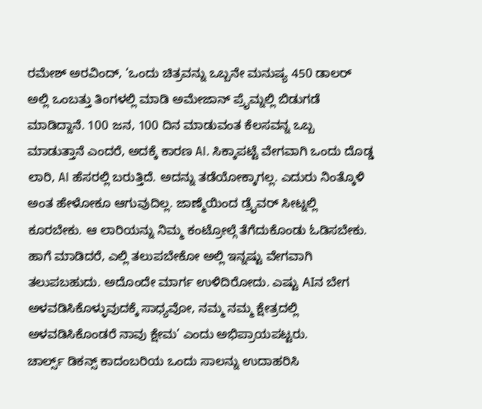ರಮೇಶ್ ಅರವಿಂದ್, ‘ಒಂದು ಚಿತ್ರವನ್ನು ಒಬ್ಬನೇ ಮನುಷ್ಯ 450 ಡಾಲರ್ ಅಲ್ಲಿ ಒಂಬತ್ತು ತಿಂಗಳಲ್ಲಿ ಮಾಡಿ ಅಮೇಜಾನ್ ಪ್ರೈಮ್ನಲ್ಲಿ ಬಿಡುಗಡೆ ಮಾಡಿದ್ದಾನೆ. 100 ಜನ, 100 ದಿನ ಮಾಡುವಂತ ಕೆಲಸವನ್ನ ಒಬ್ಬ ಮಾಡುತ್ತಾನೆ ಎಂದರೆ, ಅದಕ್ಕೆ ಕಾರಣ AI. ಸಿಕ್ಕಾಪಟ್ಟೆ ವೇಗವಾಗಿ ಒಂದು ದೊಡ್ಡ ಲಾರಿ, AI ಹೆಸರಲ್ಲಿ ಬರುತ್ತಿದೆ. ಅದನ್ನು ತಡೆಯೋಕ್ಕಾಗಲ್ಲ. ಎದುರು ನಿಂತ್ಕೊಳಿ ಅಂತ ಹೇಳೋಕೂ ಆಗುವುದಿಲ್ಲ. ಜಾಣ್ಮೆಯಿಂದ ಡ್ರೈವರ್ ಸೀಟ್ನಲ್ಲಿ ಕೂರಬೇಕು. ಆ ಲಾರಿಯನ್ನು ನಿಮ್ಮ ಕಂಟ್ರೋಲ್ಗೆ ತೆಗೆದುಕೊಂಡು ಓಡಿಸಬೇಕು. ಹಾಗೆ ಮಾಡಿದರೆ, ಎಲ್ಲಿ ತಲುಪಬೇಕೋ ಅಲ್ಲಿ ಇನ್ನಷ್ಟು ವೇಗವಾಗಿ ತಲುಪಬಹುದು. ಅದೊಂದೇ ಮಾರ್ಗ ಉಳಿದಿರೋದು. ಎಷ್ಟು AIನ ಬೇಗ ಅಳವಡಿಸಿಕೊಳ್ಳುವುದಕ್ಕೆ ಸಾಧ್ಯವೋ, ನಮ್ಮ ನಮ್ಮ ಕ್ಷೇತ್ರದಲ್ಲಿ ಅಳವಡಿಸಿಕೊಂಡರೆ ನಾವು ಕ್ಷೇಮ’ ಎಂದು ಅಭಿಪ್ರಾಯಪಟ್ಟರು.
ಚಾರ್ಲ್ಸ್ ಡಿಕನ್ಸ್ ಕಾದಂಬರಿಯ ಒಂದು ಸಾಲನ್ನು ಉದಾಹರಿಸಿ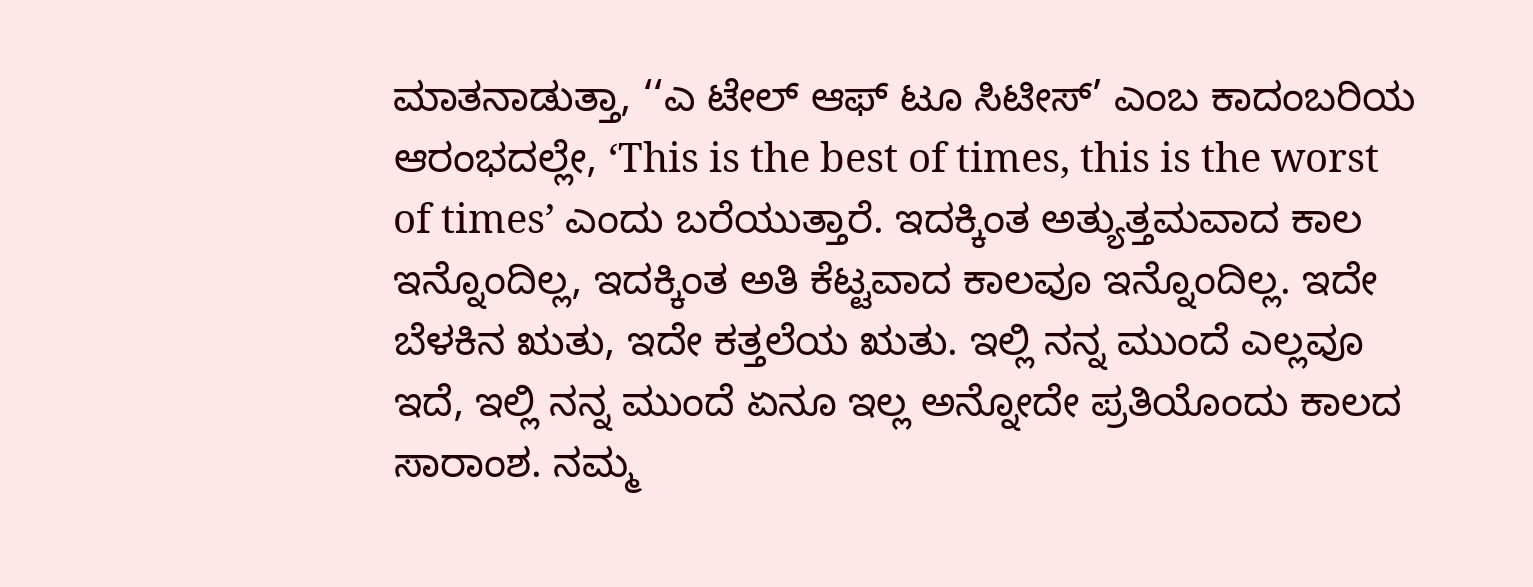ಮಾತನಾಡುತ್ತಾ, ‘‘ಎ ಟೇಲ್ ಆಫ್ ಟೂ ಸಿಟೀಸ್’ ಎಂಬ ಕಾದಂಬರಿಯ ಆರಂಭದಲ್ಲೇ, ‘This is the best of times, this is the worst of times’ ಎಂದು ಬರೆಯುತ್ತಾರೆ. ಇದಕ್ಕಿಂತ ಅತ್ಯುತ್ತಮವಾದ ಕಾಲ ಇನ್ನೊಂದಿಲ್ಲ, ಇದಕ್ಕಿಂತ ಅತಿ ಕೆಟ್ಟವಾದ ಕಾಲವೂ ಇನ್ನೊಂದಿಲ್ಲ. ಇದೇ ಬೆಳಕಿನ ಋತು, ಇದೇ ಕತ್ತಲೆಯ ಋತು. ಇಲ್ಲಿ ನನ್ನ ಮುಂದೆ ಎಲ್ಲವೂ ಇದೆ, ಇಲ್ಲಿ ನನ್ನ ಮುಂದೆ ಏನೂ ಇಲ್ಲ ಅನ್ನೋದೇ ಪ್ರತಿಯೊಂದು ಕಾಲದ ಸಾರಾಂಶ. ನಮ್ಮ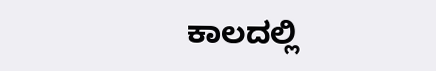ಕಾಲದಲ್ಲಿ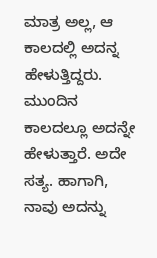ಮಾತ್ರ ಅಲ್ಲ, ಆ ಕಾಲದಲ್ಲಿ ಅದನ್ನ ಹೇಳುತ್ತಿದ್ದರು. ಮುಂದಿನ ಕಾಲದಲ್ಲೂ ಅದನ್ನೇ ಹೇಳುತ್ತಾರೆ. ಅದೇ ಸತ್ಯ. ಹಾಗಾಗಿ, ನಾವು ಅದನ್ನು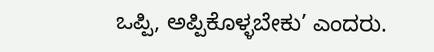ಒಪ್ಪಿ, ಅಪ್ಪಿಕೊಳ್ಳಬೇಕು’ ಎಂದರು.